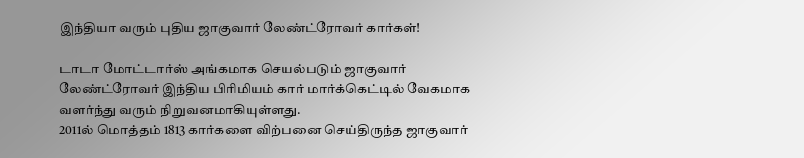இந்தியா வரும் புதிய ஜாகுவார் லேண்ட்ரோவர் கார்கள்!

டாடா மோட்டார்ஸ் அங்கமாக செயல்படும் ஜாகுவார் லேண்ட்ரோவர் இந்திய பிரிமியம் கார் மார்க்கெட்டில் வேகமாக வளர்ந்து வரும் நிறுவனமாகியுள்ளது.
2011ல் மொத்தம் 1813 கார்களை விற்பனை செய்திருந்த ஜாகுவார்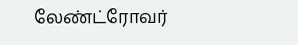லேண்ட்ரோவர்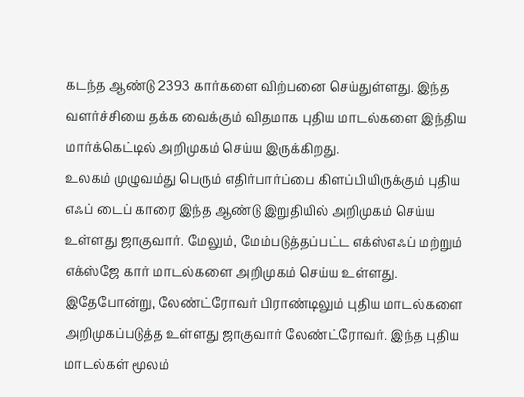கடந்த ஆண்டு 2393 கார்களை விற்பனை செய்துள்ளது. இந்த வளர்ச்சியை தக்க வைக்கும் விதமாக புதிய மாடல்களை இந்திய மார்க்கெட்டில் அறிமுகம் செய்ய இருக்கிறது.
உலகம் முழுவம்து பெரும் எதிர்பார்ப்பை கிளப்பியிருக்கும் புதிய எஃப் டைப் காரை இந்த ஆண்டு இறுதியில் அறிமுகம் செய்ய உள்ளது ஜாகுவார். மேலும், மேம்படுத்தப்பட்ட எக்ஸ்எஃப் மற்றும் எக்ஸ்ஜே கார் மாடல்களை அறிமுகம் செய்ய உள்ளது.
இதேபோன்று, லேண்ட்ரோவர் பிராண்டிலும் புதிய மாடல்களை அறிமுகப்படுத்த உள்ளது ஜாகுவார் லேண்ட்ரோவர். இந்த புதிய மாடல்கள் மூலம்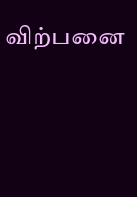விற்பனை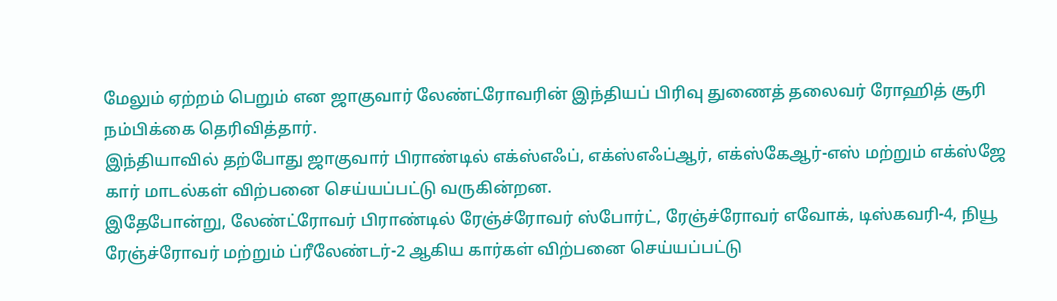மேலும் ஏற்றம் பெறும் என ஜாகுவார் லேண்ட்ரோவரின் இந்தியப் பிரிவு துணைத் தலைவர் ரோஹித் சூரி நம்பிக்கை தெரிவித்தார்.
இந்தியாவில் தற்போது ஜாகுவார் பிராண்டில் எக்ஸ்எஃப், எக்ஸ்எஃப்ஆர், எக்ஸ்கேஆர்-எஸ் மற்றும் எக்ஸ்ஜே கார் மாடல்கள் விற்பனை செய்யப்பட்டு வருகின்றன.
இதேபோன்று, லேண்ட்ரோவர் பிராண்டில் ரேஞ்ச்ரோவர் ஸ்போர்ட், ரேஞ்ச்ரோவர் எவோக், டிஸ்கவரி-4, நியூ ரேஞ்ச்ரோவர் மற்றும் ப்ரீலேண்டர்-2 ஆகிய கார்கள் விற்பனை செய்யப்பட்டு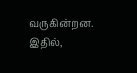வருகின்றன. இதில்,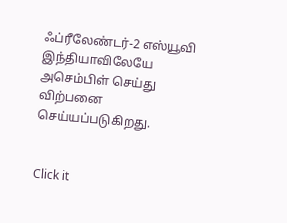ஃப்ரீலேண்டர்-2 எஸ்யூவி இந்தியாவிலேயே அசெம்பிள் செய்து விற்பனை செய்யப்படுகிறது.


Click it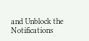and Unblock the Notifications